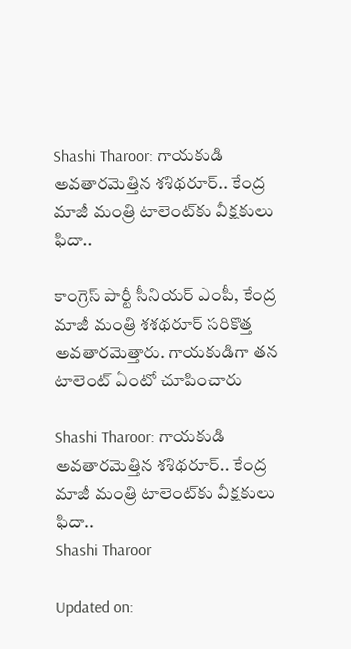Shashi Tharoor: గాయకుడి అవతారమెత్తిన శశిథరూర్‌.. కేంద్ర మాజీ మంత్రి టాలెంట్‌కు వీక్షకులు ఫిదా..

కాంగ్రెస్‌ పార్టీ సీనియర్ ఎంపీ, కేంద్ర మాజీ మంత్రి శశథరూర్‌ సరికొత్త అవతారమెత్తారు. గాయకుడిగా తన టాలెంట్ ఏంటో చూపించారు

Shashi Tharoor: గాయకుడి అవతారమెత్తిన శశిథరూర్‌.. కేంద్ర మాజీ మంత్రి టాలెంట్‌కు వీక్షకులు ఫిదా..
Shashi Tharoor

Updated on: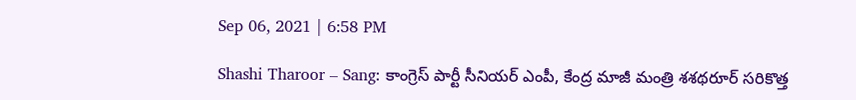Sep 06, 2021 | 6:58 PM

Shashi Tharoor – Sang: కాంగ్రెస్‌ పార్టీ సీనియర్ ఎంపీ, కేంద్ర మాజీ మంత్రి శశథరూర్‌ సరికొత్త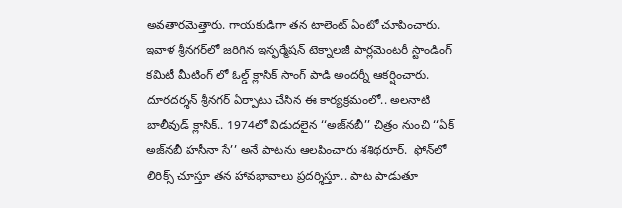అవతారమెత్తారు. గాయకుడిగా తన టాలెంట్ ఏంటో చూపించారు. ఇవాళ శ్రీనగర్‌లో జరిగిన ఇన్ఫర్మేషన్‌ టెక్నాలజీ పార్లమెంటరీ స్టాండింగ్ కమిటీ మీటింగ్ లో ఓల్డ్ క్లాసిక్ సాంగ్ పాడి అందర్నీ ఆకర్షించారు. దూరదర్శన్‌ శ్రీనగర్‌ ఏర్పాటు చేసిన ఈ కార్యక్రమంలో.. అలనాటి బాలీవుడ్‌ క్లాసిక్.. 1974లో విడుదలైన ‘‘అజ్‌నబీ’’ చిత్రం నుంచి ‘‘ఏక్‌ అజ్‌నబీ హసీనా సే’’ అనే పాటను ఆలపించారు శశిథరూర్.  ఫోన్‌లో లిరిక్స్‌ చూస్తూ తన హావభావాలు ప్రదర్శిస్తూ.. పాట పాడుతూ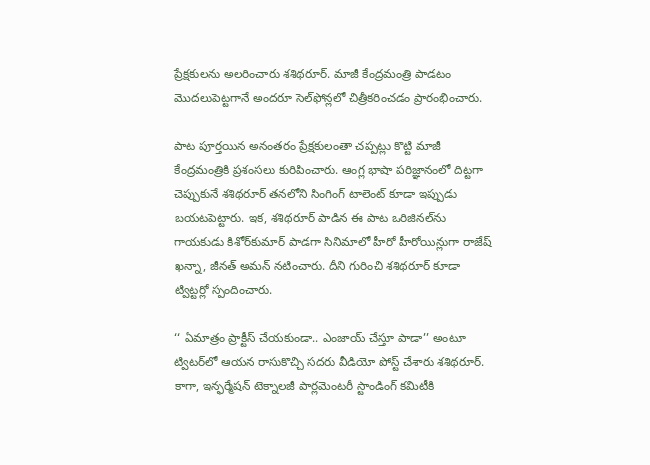ప్రేక్షకులను అలరించారు శశిథరూర్. మాజీ కేంద్రమంత్రి పాడటం మొదలుపెట్టగానే అందరూ సెల్‌ఫోన్లలో చిత్రీకరించడం ప్రారంభించారు.

పాట పూర్తయిన అనంతరం ప్రేక్షకులంతా చప్పట్లు కొట్టి మాజీ కేంద్రమంత్రికి ప్రశంసలు కురిపించారు. ఆంగ్ల భాషా పరిజ్ఞానంలో దిట్టగా చెప్పుకునే శశిథరూర్‌ తనలోని సింగింగ్ టాలెంట్‌ కూడా ఇప్పుడు బయటపెట్టారు. ఇక, శశిథరూర్ పాడిన ఈ పాట ఒరిజినల్‌ను గాయకుడు కిశోర్‌కుమార్‌ పాడగా సినిమాలో హీరో హీరోయిన్లుగా రాజేష్‌ ఖన్నా, జీనత్ అమన్‌ నటించారు. దీని గురించి శశిథరూర్ కూడా ట్విట్టర్లో స్పందించారు.

‘‘ ఏమాత్రం ప్రాక్టీస్‌ చేయకుండా.. ఎంజాయ్‌ చేస్తూ పాడా’’ అంటూ ట్విటర్‌లో ఆయన రాసుకొచ్చి సదరు వీడియో పోస్ట్ చేశారు శశిథరూర్. కాగా, ఇన్ఫర్మేషన్‌ టెక్నాలజీ పార్లమెంటరీ స్టాండింగ్ కమిటీకి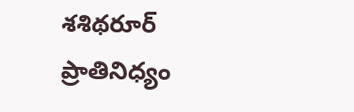శశిథరూర్ ప్రాతినిధ్యం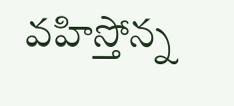వహిస్తోన్న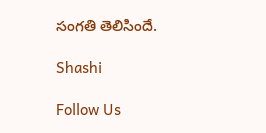సంగతి తెలిసిందే.

Shashi

Follow Us